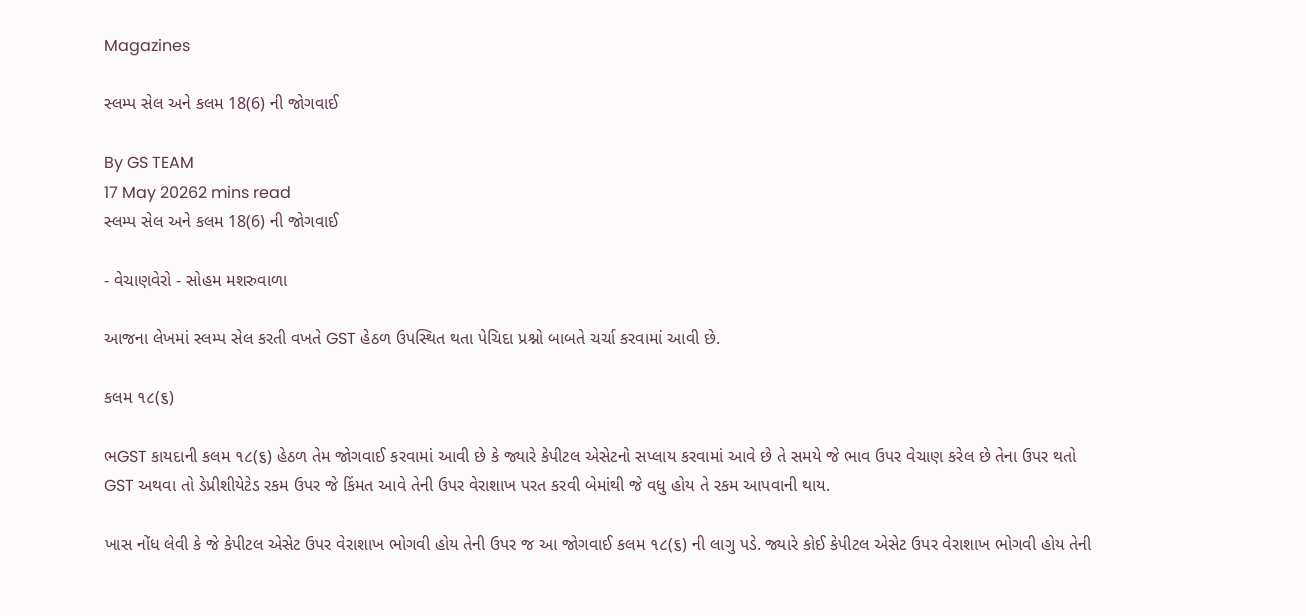Magazines

સ્લમ્પ સેલ અને કલમ 18(6) ની જોગવાઈ

By GS TEAM
17 May 20262 mins read
સ્લમ્પ સેલ અને કલમ 18(6) ની જોગવાઈ

- વેચાણવેરો - સોહમ મશરુવાળા

આજના લેખમાં સ્લમ્પ સેલ કરતી વખતે GST હેઠળ ઉપસ્થિત થતા પેચિદા પ્રશ્નો બાબતે ચર્ચા કરવામાં આવી છે.

કલમ ૧૮(૬)

ભGST કાયદાની કલમ ૧૮(૬) હેઠળ તેમ જોગવાઈ કરવામાં આવી છે કે જ્યારે કેપીટલ એસેટનો સપ્લાય કરવામાં આવે છે તે સમયે જે ભાવ ઉપર વેચાણ કરેલ છે તેના ઉપર થતો GST અથવા તો ડેપ્રીશીયેટેડ રકમ ઉપર જે કિંમત આવે તેની ઉપર વેરાશાખ પરત કરવી બેમાંથી જે વધુ હોય તે રકમ આપવાની થાય.

ખાસ નોંધ લેવી કે જે કેપીટલ એસેટ ઉપર વેરાશાખ ભોગવી હોય તેની ઉપર જ આ જોગવાઈ કલમ ૧૮(૬) ની લાગુ પડે. જ્યારે કોઈ કેપીટલ એસેટ ઉપર વેરાશાખ ભોગવી હોય તેની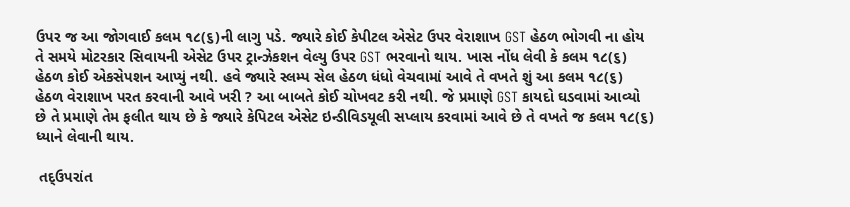ઉપર જ આ જોગવાઈ કલમ ૧૮(૬)ની લાગુ પડે. જ્યારે કોઈ કેપીટલ એસેટ ઉપર વેરાશાખ GST હેઠળ ભોગવી ના હોય તે સમયે મોટરકાર સિવાયની એસેટ ઉપર ટ્રાન્ઝેકશન વેલ્યુ ઉપર GST ભરવાનો થાય. ખાસ નોંધ લેવી કે કલમ ૧૮(૬)  હેઠળ કોઈ એકસેપશન આપ્યું નથી. હવે જ્યારે સ્લમ્પ સેલ હેઠળ ધંધો વેચવામાં આવે તે વખતે શું આ કલમ ૧૮(૬) હેઠળ વેરાશાખ પરત કરવાની આવે ખરી ? આ બાબતે કોઈ ચોખવટ કરી નથી. જે પ્રમાણે GST કાયદો ઘડવામાં આવ્યો છે તે પ્રમાણે તેમ ફલીત થાય છે કે જ્યારે કેપિટલ એસેટ ઇન્ડીવિડયૂલી સપ્લાય કરવામાં આવે છે તે વખતે જ કલમ ૧૮(૬)  ધ્યાને લેવાની થાય.

 તદ્ઉપરાંત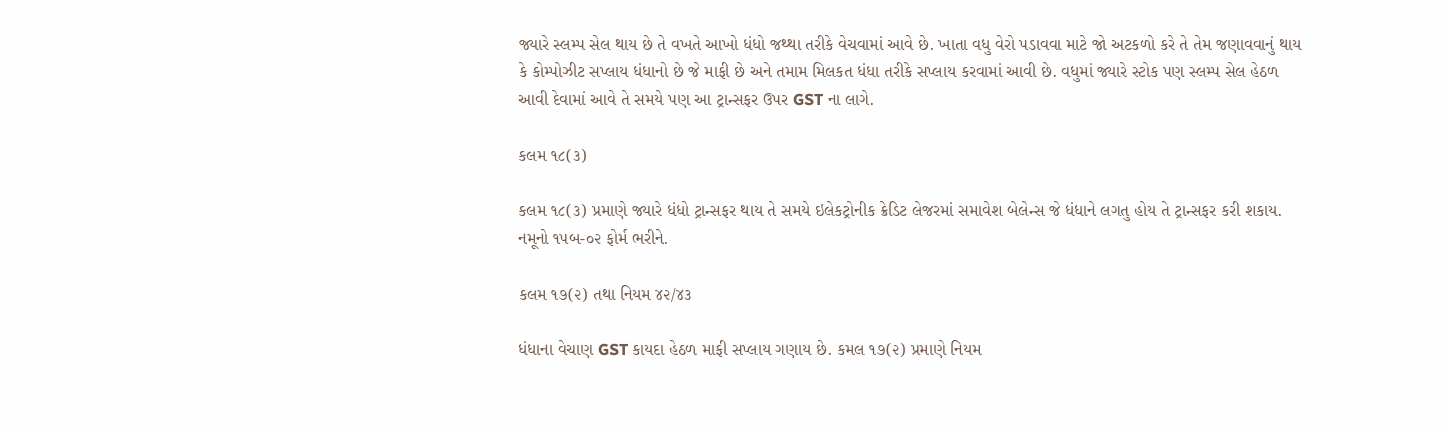જ્યારે સ્લમ્પ સેલ થાય છે તે વખતે આખો ધંધો જથ્થા તરીકે વેચવામાં આવે છે. ખાતા વધુ વેરો પડાવવા માટે જો અટકળો કરે તે તેમ જણાવવાનું થાય કે કોમ્પોઝીટ સપ્લાય ધંધાનો છે જે માફી છે અને તમામ મિલકત ધંધા તરીકે સપ્લાય કરવામાં આવી છે. વધુમાં જ્યારે સ્ટોક પણ સ્લમ્પ સેલ હેઠળ આવી દેવામાં આવે તે સમયે પણ આ ટ્રાન્સફર ઉપર GST ના લાગે.

કલમ ૧૮(૩)

કલમ ૧૮(૩) પ્રમાણે જ્યારે ધંધો ટ્રાન્સફર થાય તે સમયે ઇલેકટ્રોનીક ક્રેડિટ લેજરમાં સમાવેશ બેલેન્સ જે ધંધાને લગતુ હોય તે ટ્રાન્સફર કરી શકાય. નમૂનો ૧૫બ-૦૨ ફોર્મ ભરીને.

કલમ ૧૭(૨) તથા નિયમ ૪૨/૪૩

ધંધાના વેચાણ GST કાયદા હેઠળ માફી સપ્લાય ગણાય છે. કમલ ૧૭(૨) પ્રમાણે નિયમ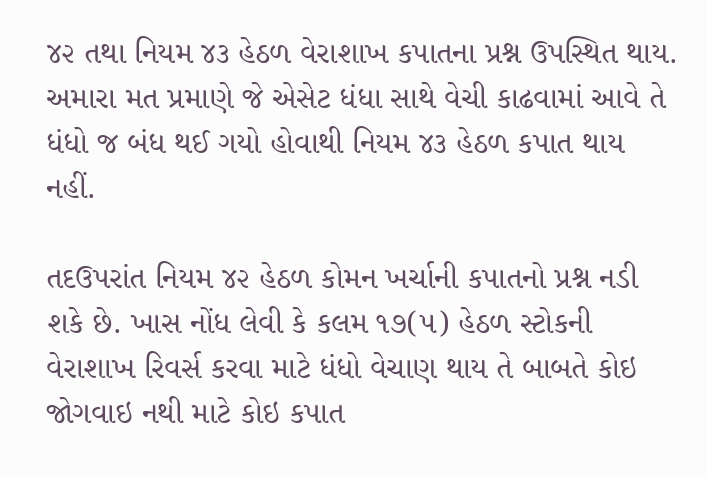૪૨ તથા નિયમ ૪૩ હેઠળ વેરાશાખ કપાતના પ્રશ્ન ઉપસ્થિત થાય. અમારા મત પ્રમાણે જે એસેટ ધંધા સાથે વેચી કાઢવામાં આવે તે ધંધો જ બંધ થઈ ગયો હોવાથી નિયમ ૪૩ હેઠળ કપાત થાય નહીં.

તદઉપરાંત નિયમ ૪૨ હેઠળ કોમન ખર્ચાની કપાતનો પ્રશ્ન નડી શકે છે. ખાસ નોંધ લેવી કે કલમ ૧૭(૫) હેઠળ સ્ટોકની વેરાશાખ રિવર્સ કરવા માટે ધંધો વેચાણ થાય તે બાબતે કોઇ જોગવાઇ નથી માટે કોઇ કપાત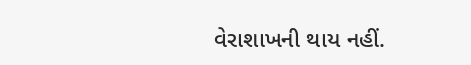વેરાશાખની થાય નહીં.